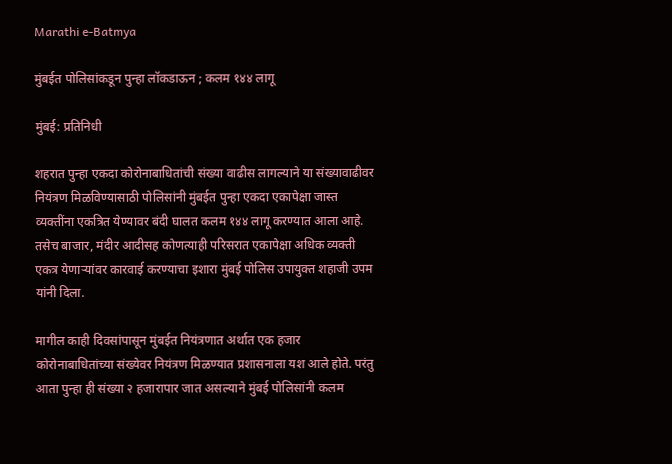Marathi e-Batmya

मुंबईत पोलिसांकडून पुन्हा लॉकडाऊन ; कलम १४४ लागू

मुंबई: प्रतिनिधी

शहरात पुन्हा एकदा कोरोनाबाधितांची संख्या वाढीस लागल्याने या संख्यावाढीवर नियंत्रण मिळविण्यासाठी पोलिसांनी मुंबईत पुन्हा एकदा एकापेक्षा जास्त व्यक्तींना एकत्रित येण्यावर बंदी घालत कलम १४४ लागू करण्यात आला आहे. तसेच बाजार, मंदीर आदीसह कोणत्याही परिसरात एकापेक्षा अधिक व्यक्ती एकत्र येणाऱ्यांवर कारवाई करण्याचा इशारा मुंबई पोलिस उपायुक्त शहाजी उपम यांनी दिला.

मागील काही दिवसांपासून मुंबईत नियंत्रणात अर्थात एक हजार कोरोनाबाधितांच्या संख्येवर नियंत्रण मिळण्यात प्रशासनाला यश आले होते. परंतु आता पुन्हा ही संख्या २ हजारापार जात असल्याने मुंबई पोलिसांनी कलम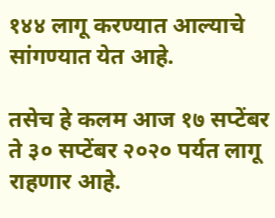१४४ लागू करण्यात आल्याचे सांगण्यात येत आहे.

तसेच हे कलम आज १७ सप्टेंबर ते ३० सप्टेंबर २०२० पर्यत लागू राहणार आहे.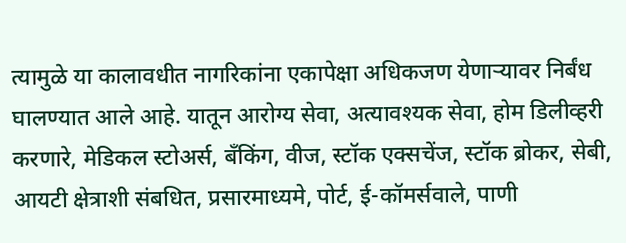त्यामुळे या कालावधीत नागरिकांना एकापेक्षा अधिकजण येणाऱ्यावर निर्बंध घालण्यात आले आहे. यातून आरोग्य सेवा, अत्यावश्यक सेवा, होम डिलीव्हरी करणारे, मेडिकल स्टोअर्स, बँकिंग, वीज, स्टॉक एक्सचेंज, स्टॉक ब्रोकर, सेबी, आयटी क्षेत्राशी संबधित, प्रसारमाध्यमे, पोर्ट, ई-कॉमर्सवाले, पाणी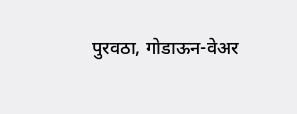पुरवठा, गोडाऊन-वेअर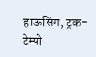हाऊसिंग, ट्रक-टेम्पो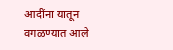आदींना यातून वगळण्यात आले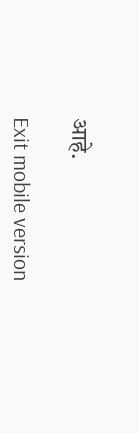आहे.

Exit mobile version